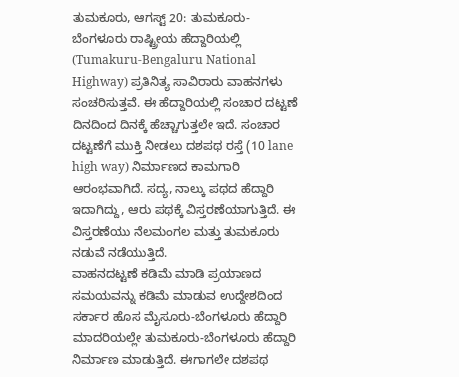ತುಮಕೂರು, ಆಗಸ್ಟ್ 20: ತುಮಕೂರು-ಬೆಂಗಳೂರು ರಾಷ್ಟ್ರೀಯ ಹೆದ್ದಾರಿಯಲ್ಲಿ (Tumakuru-Bengaluru National Highway) ಪ್ರತಿನಿತ್ಯ ಸಾವಿರಾರು ವಾಹನಗಳು ಸಂಚರಿಸುತ್ತವೆ. ಈ ಹೆದ್ದಾರಿಯಲ್ಲಿ ಸಂಚಾರ ದಟ್ಟಣೆ ದಿನದಿಂದ ದಿನಕ್ಕೆ ಹೆಚ್ಚಾಗುತ್ತಲೇ ಇದೆ. ಸಂಚಾರ ದಟ್ಟಣೆಗೆ ಮುಕ್ತಿ ನೀಡಲು ದಶಪಥ ರಸ್ತೆ (10 lane high way) ನಿರ್ಮಾಣದ ಕಾಮಗಾರಿ ಆರಂಭವಾಗಿದೆ. ಸದ್ಯ, ನಾಲ್ಕು ಪಥದ ಹೆದ್ದಾರಿ ಇದಾಗಿದ್ದು, ಆರು ಪಥಕ್ಕೆ ವಿಸ್ತರಣೆಯಾಗುತ್ತಿದೆ. ಈ ವಿಸ್ತರಣೆಯು ನೆಲಮಂಗಲ ಮತ್ತು ತುಮಕೂರು ನಡುವೆ ನಡೆಯುತ್ತಿದೆ.
ವಾಹನದಟ್ಟಣೆ ಕಡಿಮೆ ಮಾಡಿ ಪ್ರಯಾಣದ ಸಮಯವನ್ನು ಕಡಿಮೆ ಮಾಡುವ ಉದ್ದೇಶದಿಂದ ಸರ್ಕಾರ ಹೊಸ ಮೈಸೂರು-ಬೆಂಗಳೂರು ಹೆದ್ದಾರಿ ಮಾದರಿಯಲ್ಲೇ ತುಮಕೂರು-ಬೆಂಗಳೂರು ಹೆದ್ದಾರಿ ನಿರ್ಮಾಣ ಮಾಡುತ್ತಿದೆ. ಈಗಾಗಲೇ ದಶಪಥ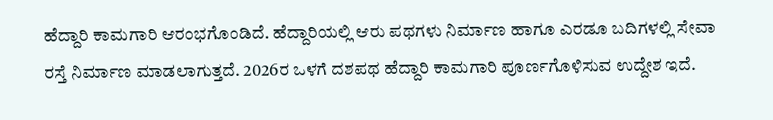ಹೆದ್ದಾರಿ ಕಾಮಗಾರಿ ಆರಂಭಗೊಂಡಿದೆ. ಹೆದ್ದಾರಿಯಲ್ಲಿ ಆರು ಪಥಗಳು ನಿರ್ಮಾಣ ಹಾಗೂ ಎರಡೂ ಬದಿಗಳಲ್ಲಿ ಸೇವಾ ರಸ್ತೆ ನಿರ್ಮಾಣ ಮಾಡಲಾಗುತ್ತದೆ. 2026ರ ಒಳಗೆ ದಶಪಥ ಹೆದ್ದಾರಿ ಕಾಮಗಾರಿ ಪೂರ್ಣಗೊಳಿಸುವ ಉದ್ದೇಶ ಇದೆ.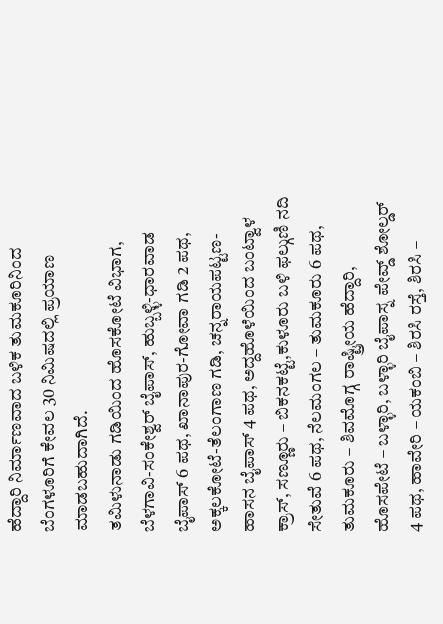ಹೆದ್ದಾರಿ ನಿರ್ಮಾಣವಾದ ಬಳಿಕ ತುಮಕೂರಿನಿಂದ ಬೆಂಗಳೂರಿಗೆ ಕೇವಲ 30 ನಿಮಿಷದಲ್ಲಿ ಪ್ರಯಾಣ ಮಾಡಬಹುದಾಗಿದೆ.
ತಮಿಳುನಾಡು ಗಡಿಯಿಂದ ಹೊಸಕೋಟೆ ವಿಭಾಗ, ಬೆಳಗಾವಿ-ಸಂಕೇಶ್ವರ್ ಬೈಪಾಸ್, ಹುಬ್ಬಳ್ಳಿ-ಧಾರವಾಡ ಬೈಪಾಸ್ 6 ಪಥ, ಖಾನಾಪುರ-ಗೋವಾ ಗಡಿ 2 ಪಥ, ಅಕ್ಕಲಕೋಟೆ-ತೆಲಂಗಾಣ ಗಡಿ, ಚನ್ನರಾಯಪಟ್ಟಣ- ಹಾಸನ ಬೈಪಾಸ್ 4 ಪಥ, ಅದ್ದಹೊಳೆಯಿಂದ ಬಂಟ್ವಾಳ ಕ್ರಾಸ್, ಸಣ್ಣೂರು – ಬಿಕನಕಟ್ಟೆ,ಕುಳೂರು ಬಳಿ ಫಲ್ಗುಣಿ ನದಿ ಸೇತುವೆ 6 ಪಥ, ನೆಲಮಂಗಲ – ತುಮಕೂರು 6 ಪಥ, ತುಮಕೂರು – ಶಿವಮೊಗ್ಗ ರಾಷ್ಟ್ರೀಯ ಹೆದ್ದಾರಿ, ಹೊಸಪೇಟೆ – ಬಳ್ಳಾರಿ, ಬಳ್ಳಾರಿ ಬೈಪಾಸ್ನ ಪೇವ್ಡ್ ಶೋಲ್ಡರ್ 4 ಪಥ, ಹಾವೇರಿ – ಯಕಂಬಿ – ಶಿರಸಿ ರಸ್ತೆ, ಶಿರಸಿ –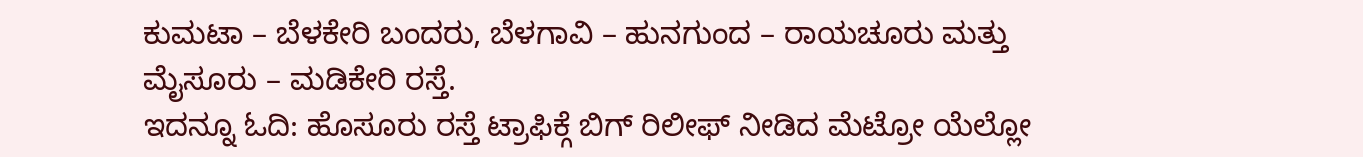ಕುಮಟಾ – ಬೆಳಕೇರಿ ಬಂದರು, ಬೆಳಗಾವಿ – ಹುನಗುಂದ – ರಾಯಚೂರು ಮತ್ತು ಮೈಸೂರು – ಮಡಿಕೇರಿ ರಸ್ತೆ.
ಇದನ್ನೂ ಓದಿ: ಹೊಸೂರು ರಸ್ತೆ ಟ್ರಾಫಿಕ್ಗೆ ಬಿಗ್ ರಿಲೀಫ್ ನೀಡಿದ ಮೆಟ್ರೋ ಯೆಲ್ಲೋ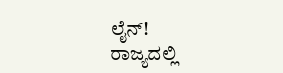ಲೈನ್!
ರಾಜ್ಯದಲ್ಲಿ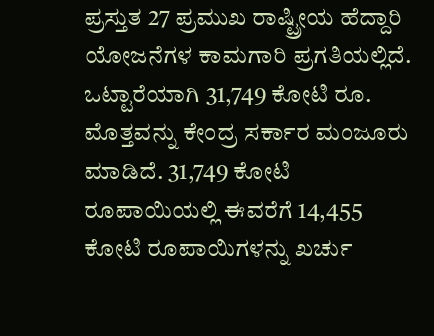ಪ್ರಸ್ತುತ 27 ಪ್ರಮುಖ ರಾಷ್ಟ್ರೀಯ ಹೆದ್ದಾರಿ ಯೋಜನೆಗಳ ಕಾಮಗಾರಿ ಪ್ರಗತಿಯಲ್ಲಿದೆ. ಒಟ್ಟಾರೆಯಾಗಿ 31,749 ಕೋಟಿ ರೂ. ಮೊತ್ತವನ್ನು ಕೇಂದ್ರ ಸರ್ಕಾರ ಮಂಜೂರು ಮಾಡಿದೆ. 31,749 ಕೋಟಿ ರೂಪಾಯಿಯಲ್ಲಿ ಈವರೆಗೆ 14,455 ಕೋಟಿ ರೂಪಾಯಿಗಳನ್ನು ಖರ್ಚು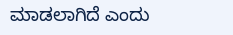ಮಾಡಲಾಗಿದೆ ಎಂದು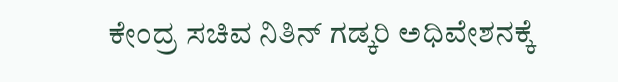ಕೇಂದ್ರ ಸಚಿವ ನಿತಿನ್ ಗಡ್ಕರಿ ಅಧಿವೇಶನಕ್ಕೆ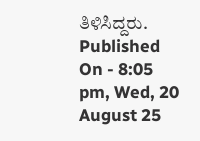ತಿಳಿಸಿದ್ದರು.
Published On - 8:05 pm, Wed, 20 August 25